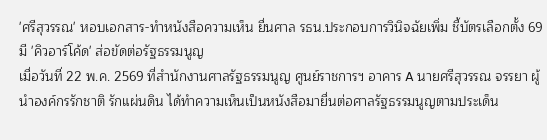'ศรีสุวรรณ' หอบเอกสาร-ทำหนังสือความเห็น ยื่นศาล รธน.ประกอบการวินิจฉัยเพิ่ม ชี้บัตรเลือกตั้ง 69 มี 'คิวอาร์โค้ด' ส่อขัดต่อรัฐธรรมนูญ
เมื่อวันที่ 22 พ.ค. 2569 ที่สำนักงานศาลรัฐธรรมนูญ ศูนย์ราชการฯ อาคาร A นายศรีสุวรรณ จรรยา ผู้นำองค์กรรักชาติ รักแผ่นดิน ได้ทำความเห็นเป็นหนังสือมายื่นต่อศาลรัฐธรรมนูญตามประเด็น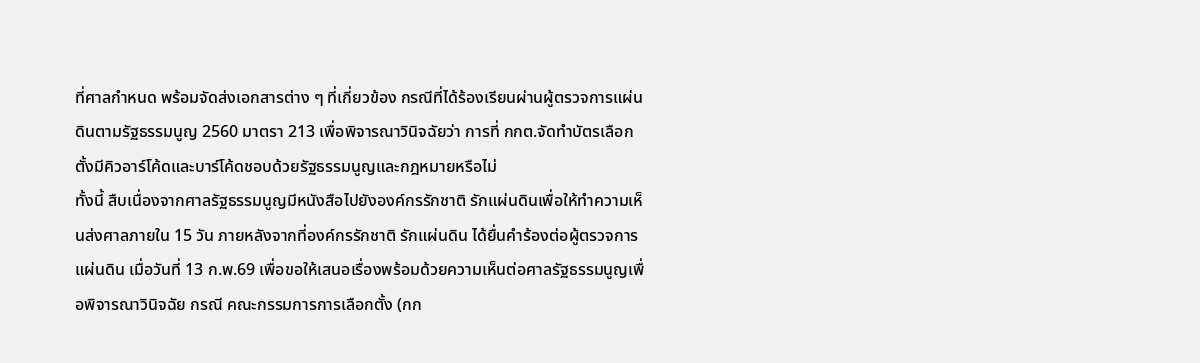ที่ศาลกำหนด พร้อมจัดส่งเอกสารต่าง ๆ ที่เกี่ยวข้อง กรณีที่ได้ร้องเรียนผ่านผู้ตรวจการแผ่นดินตามรัฐธรรมนูญ 2560 มาตรา 213 เพื่อพิจารณาวินิจฉัยว่า การที่ กกต.จัดทำบัตรเลือกตั้งมีคิวอาร์โค้ดและบาร์โค้ดชอบด้วยรัฐธรรมนูญและกฎหมายหรือไม่
ทั้งนี้ สืบเนื่องจากศาลรัฐธรรมนูญมีหนังสือไปยังองค์กรรักชาติ รักแผ่นดินเพื่อให้ทำความเห็นส่งศาลภายใน 15 วัน ภายหลังจากที่องค์กรรักชาติ รักแผ่นดิน ได้ยื่นคำร้องต่อผู้ตรวจการแผ่นดิน เมื่อวันที่ 13 ก.พ.69 เพื่อขอให้เสนอเรื่องพร้อมด้วยความเห็นต่อศาลรัฐธรรมนูญเพื่อพิจารณาวินิจฉัย กรณี คณะกรรมการการเลือกตั้ง (กก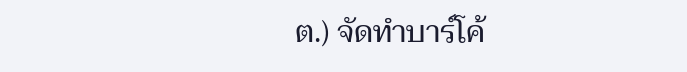ต.) จัดทำบาร์โค้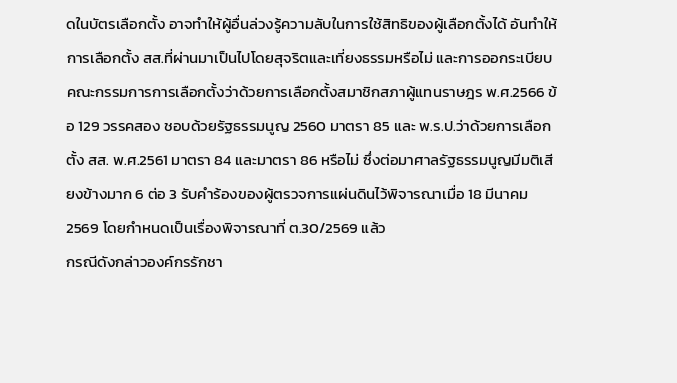ดในบัตรเลือกตั้ง อาจทำให้ผู้อื่นล่วงรู้ความลับในการใช้สิทธิของผู้เลือกตั้งได้ อันทำให้การเลือกตั้ง สส.ที่ผ่านมาเป็นไปโดยสุจริตและเที่ยงธรรมหรือไม่ และการออกระเบียบคณะกรรมการการเลือกตั้งว่าด้วยการเลือกตั้งสมาชิกสภาผู้แทนราษฎร พ.ศ.2566 ข้อ 129 วรรคสอง ชอบด้วยรัฐธรรมนูญ 2560 มาตรา 85 และ พ.ร.ป.ว่าด้วยการเลือกตั้ง สส. พ.ศ.2561 มาตรา 84 และมาตรา 86 หรือไม่ ซึ่งต่อมาศาลรัฐธรรมนูญมีมติเสียงข้างมาก 6 ต่อ 3 รับคำร้องของผู้ตรวจการแผ่นดินไว้พิจารณาเมื่อ 18 มีนาคม 2569 โดยกำหนดเป็นเรื่องพิจารณาที่ ต.30/2569 แล้ว
กรณีดังกล่าวองค์กรรักชา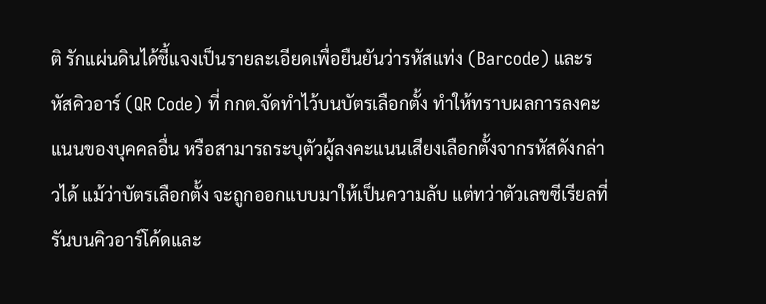ติ รักแผ่นดินได้ชี้แจงเป็นรายละเอียดเพื่อยืนยันว่ารหัสแท่ง (Barcode) และรหัสคิวอาร์ (QR Code) ที่ กกต.จัดทำไว้บนบัตรเลือกตั้ง ทำให้ทราบผลการลงคะแนนของบุคคลอื่น หรือสามารถระบุตัวผู้ลงคะแนนเสียงเลือกตั้งจากรหัสดังกล่าวได้ แม้ว่าบัตรเลือกตั้ง จะถูกออกแบบมาให้เป็นความลับ แต่ทว่าตัวเลขซีเรียลที่รันบนคิวอาร์โค้ดและ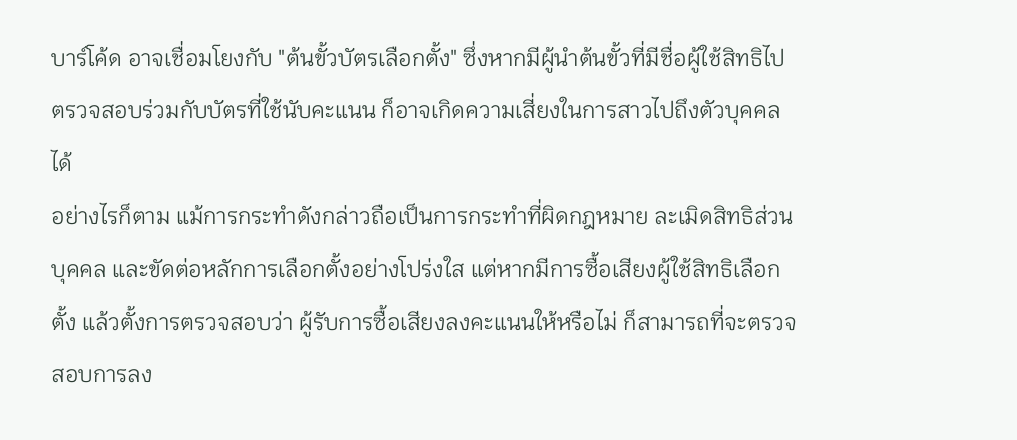บาร์โค้ด อาจเชื่อมโยงกับ "ต้นขั้วบัตรเลือกตั้ง" ซึ่งหากมีผู้นำต้นขั้วที่มีชื่อผู้ใช้สิทธิไปตรวจสอบร่วมกับบัตรที่ใช้นับคะแนน ก็อาจเกิดความเสี่ยงในการสาวไปถึงตัวบุคคลได้
อย่างไรก็ตาม แม้การกระทำดังกล่าวถือเป็นการกระทำที่ผิดกฎหมาย ละเมิดสิทธิส่วนบุคคล และขัดต่อหลักการเลือกตั้งอย่างโปร่งใส แต่หากมีการซื้อเสียงผู้ใช้สิทธิเลือกตั้ง แล้วตั้งการตรวจสอบว่า ผู้รับการซื้อเสียงลงคะแนนให้หรือไม่ ก็สามารถที่จะตรวจสอบการลง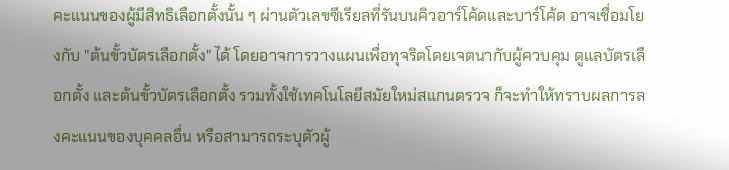คะแนนของผู้มีสิทธิเลือกตั้งนั้น ๆ ผ่านตัวเลขซีเรียลที่รันบนคิวอาร์โค้ดและบาร์โค้ด อาจเชื่อมโยงกับ "ต้นขั้วบัตรเลือกตั้ง" ได้ โดยอาจการวางแผนเพื่อทุจริตโดยเจตนากับผู้ควบคุม ดูแลบัตรเลือกตั้ง และต้นขั้วบัตรเลือกตั้ง รวมทั้งใช้เทคโนโลยีสมัยใหม่สแกนตรวจ ก็จะทำให้ทราบผลการลงคะแนนของบุคคลอื่น หรือสามารถระบุตัวผู้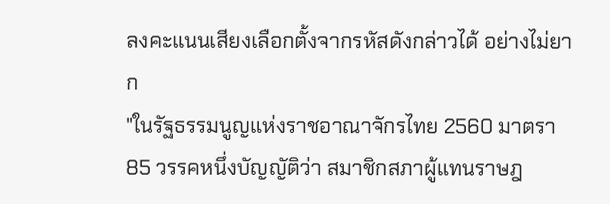ลงคะแนนเสียงเลือกตั้งจากรหัสดังกล่าวได้ อย่างไม่ยาก
"ในรัฐธรรมนูญแห่งราชอาณาจักรไทย 2560 มาตรา 85 วรรคหนึ่งบัญญัติว่า สมาชิกสภาผู้แทนราษฎ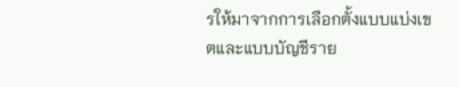รให้มาจากการเลือกตั้งแบบแบ่งเขตและแบบบัญชีราย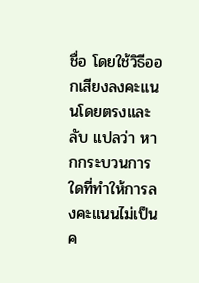ชื่อ โดยใช้วิธีออกเสียงลงคะแนนโดยตรงและลับ แปลว่า หากกระบวนการใดที่ทำให้การลงคะแนนไม่เป็นค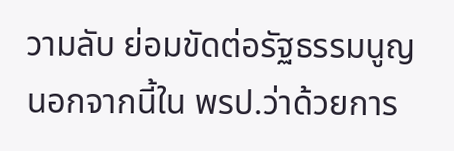วามลับ ย่อมขัดต่อรัฐธรรมนูญ นอกจากนี้ใน พรป.ว่าด้วยการ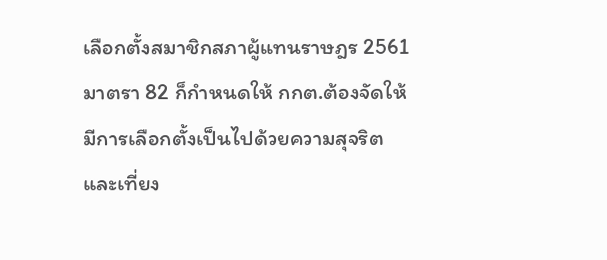เลือกตั้งสมาชิกสภาผู้แทนราษฎร 2561 มาตรา 82 ก็กำหนดให้ กกต.ต้องจัดให้มีการเลือกตั้งเป็นไปด้วยความสุจริตและเที่ยง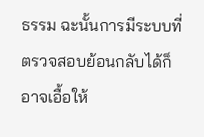ธรรม ฉะนั้นการมีระบบที่ตรวจสอบย้อนกลับได้ก็อาจเอื้อให้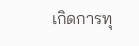เกิดการทุ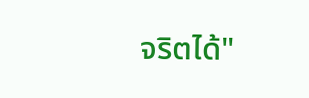จริตได้"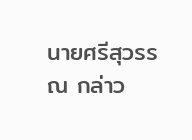นายศรีสุวรรณ กล่าว